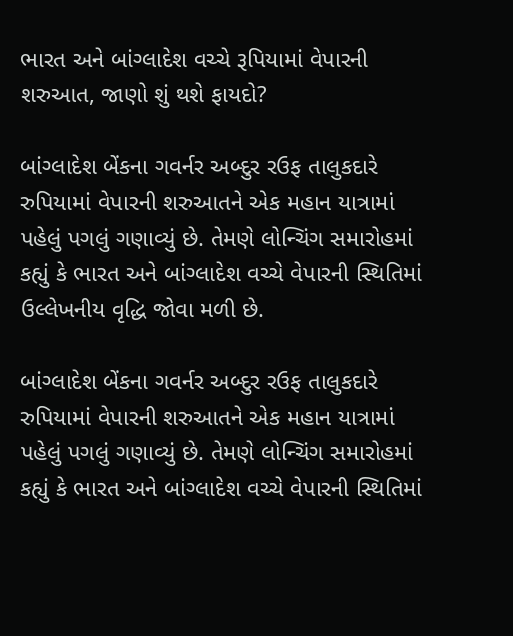ભારત અને બાંગ્લાદેશ વચ્ચે રૂપિયામાં વેપારની શરુઆત, જાણો શું થશે ફાયદો?

બાંગ્લાદેશ બેંકના ગવર્નર અબ્દુર રઉફ તાલુકદારે રુપિયામાં વેપારની શરુઆતને એક મહાન યાત્રામાં પહેલું પગલું ગણાવ્યું છે. તેમણે લોન્ચિંગ સમારોહમાં કહ્યું કે ભારત અને બાંગ્લાદેશ વચ્ચે વેપારની સ્થિતિમાં ઉલ્લેખનીય વૃદ્ધિ જોવા મળી છે.

બાંગ્લાદેશ બેંકના ગવર્નર અબ્દુર રઉફ તાલુકદારે રુપિયામાં વેપારની શરુઆતને એક મહાન યાત્રામાં પહેલું પગલું ગણાવ્યું છે. તેમણે લોન્ચિંગ સમારોહમાં કહ્યું કે ભારત અને બાંગ્લાદેશ વચ્ચે વેપારની સ્થિતિમાં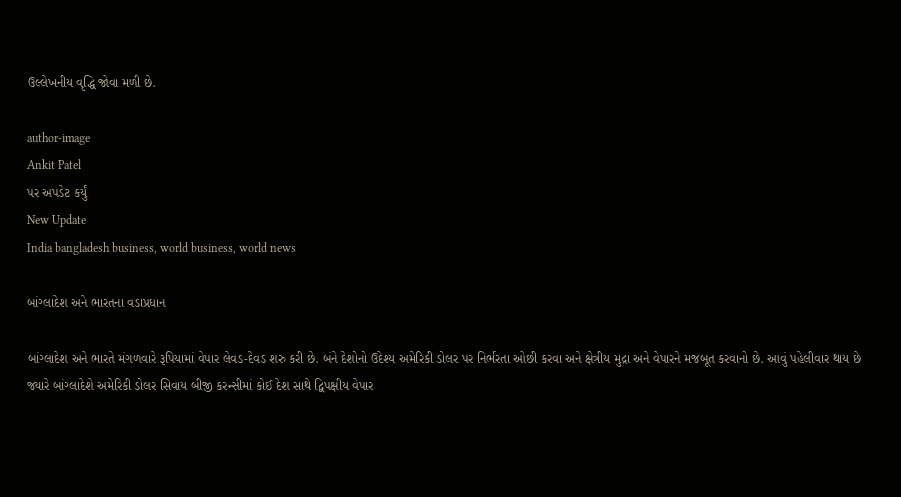ઉલ્લેખનીય વૃદ્ધિ જોવા મળી છે.

author-image
Ankit Patel
પર અપડેટ કર્યું
New Update
India bangladesh business, world business, world news

બાંગ્લાદેશ અને ભારતના વડાપ્રધાન

બાંગ્લાદેશ અને ભારતે મંગળવારે રૂપિયામાં વેપાર લેવડ-દેવડ શરુ કરી છે. બંને દેશોનો ઉદેશ્ય અમેરિકી ડોલર પર નિર્ભરતા ઓછી કરવા અને ક્ષેત્રીય મુદ્રા અને વેપારને મજબૂત કરવાનો છે. આવું પહેલીવાર થાય છે જ્યારે બાંગ્લાદેશે અમેરિકી ડોલર સિવાય બીજી કરન્સીમાં કોઈ દેશ સાથે દ્વિપક્ષીય વેપાર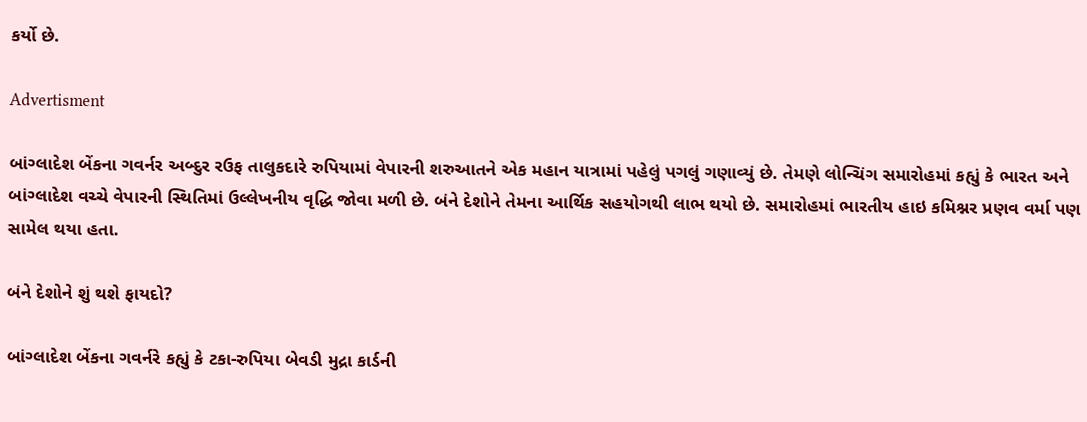કર્યો છે.

Advertisment

બાંગ્લાદેશ બેંકના ગવર્નર અબ્દુર રઉફ તાલુકદારે રુપિયામાં વેપારની શરુઆતને એક મહાન યાત્રામાં પહેલું પગલું ગણાવ્યું છે. તેમણે લોન્ચિંગ સમારોહમાં કહ્યું કે ભારત અને બાંગ્લાદેશ વચ્ચે વેપારની સ્થિતિમાં ઉલ્લેખનીય વૃદ્ધિ જોવા મળી છે. બંને દેશોને તેમના આર્થિક સહયોગથી લાભ થયો છે. સમારોહમાં ભારતીય હાઇ કમિશ્નર પ્રણવ વર્મા પણ સામેલ થયા હતા.

બંને દેશોને શું થશે ફાયદો?

બાંગ્લાદેશ બેંકના ગવર્નરે કહ્યું કે ટકા-રુપિયા બેવડી મુદ્રા કાર્ડની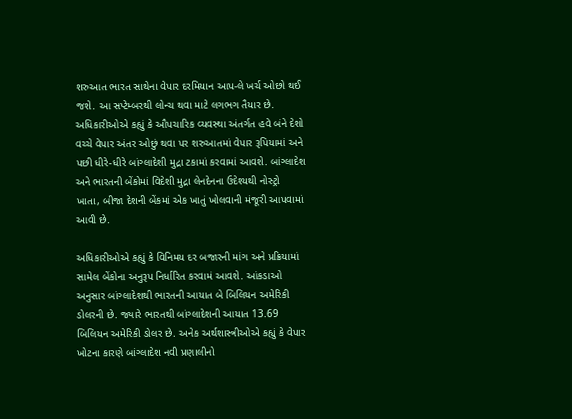શરુઆત ભારત સાથેના વેપાર દરમિયાન આપ-લે ખર્ચ ઓછો થઈ જશે. આ સપ્ટેમ્બરથી લોન્ચ થવા માટે લગભગ તૈયાર છે. અધિકારીઓએ કહ્યું કે ઔપચારિક વ્યવસ્થા અંતર્ગત હવે બંને દેશો વચ્ચે વેપાર અંતર ઓછું થવા પર શરુઆતમાં વેપાર રૂપિયામાં અને પછી ધીરે-ધીરે બાંગ્લાદેશી મુદ્રા ટકામાં કરવામાં આવશે. બાંગ્લાદેશ અને ભારતની બેંકોમાં વિદેશી મુદ્રા લેનદેનના ઉદેશ્યથી નોસ્ટ્રો ખાતા, બીજા દેશની બેંકમાં એક ખાતું ખોલવાની મંજૂરી આપવામાં આવી છે.

અધિકારીઓએ કહ્યું કે વિનિમય દર બજારની માંગ અને પ્રક્રિયામાં સામેલ બેંકોના અનુરૂપ નિર્ધારિત કરવામં આવશે. આંકડાઓ અનુસાર બાંગ્લાદેશથી ભારતની આયાત બે બિલિયન અમેરિકી ડોલરની છે. જ્યારે ભારતથી બાંગ્લાદેશની આયાત 13.69 બિલિયન અમેરિકી ડોલર છે. અનેક અર્થશાસ્ત્રીઓએ કહ્યું કે વેપાર ખોટના કારણે બાંગ્લાદેશ નવી પ્રણાલીનો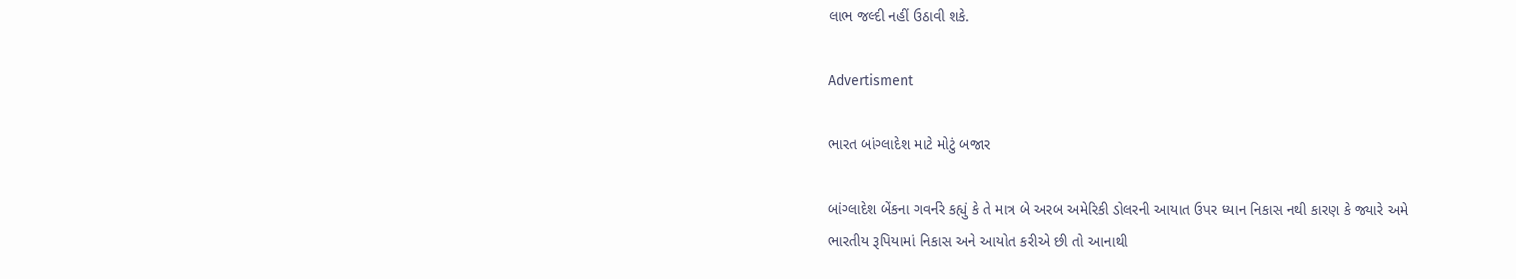લાભ જલ્દી નહીં ઉઠાવી શકે.

Advertisment

ભારત બાંગ્લાદેશ માટે મોટું બજાર

બાંગ્લાદેશ બેંકના ગવર્નરે કહ્યું કે તે માત્ર બે અરબ અમેરિકી ડોલરની આયાત ઉપર ધ્યાન નિકાસ નથી કારણ કે જ્યારે અમે ભારતીય રૂપિયામાં નિકાસ અને આયોત કરીએ છી તો આનાથી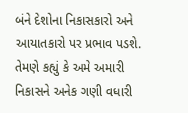બંને દેશોના નિકાસકારો અને આયાતકારો પર પ્રભાવ પડશે. તેમણે કહ્યું કે અમે અમારી નિકાસને અનેક ગણી વધારી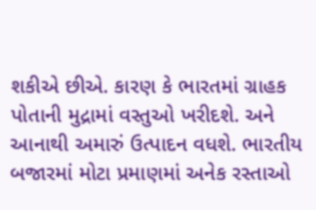શકીએ છીએ. કારણ કે ભારતમાં ગ્રાહક પોતાની મુદ્રામાં વસ્તુઓ ખરીદશે. અને આનાથી અમારું ઉત્પાદન વધશે. ભારતીય બજારમાં મોટા પ્રમાણમાં અનેક રસ્તાઓ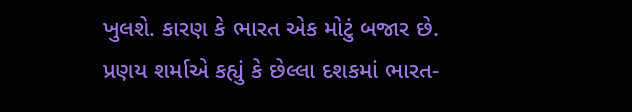ખુલશે. કારણ કે ભારત એક મોટું બજાર છે. પ્રણય શર્માએ કહ્યું કે છેલ્લા દશકમાં ભારત-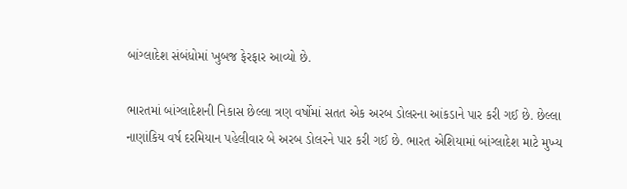બાંગ્લાદેશ સંબંધોમાં ખુબજ ફેરફાર આવ્યો છે.

ભારતમાં બાંગ્લાદેશની નિકાસ છેલ્લા ત્રણ વર્ષોમાં સતત એક અરબ ડોલરના આંકડાને પાર કરી ગઈ છે. છેલ્લા નાણાંકિય વર્ષ દરમિયાન પહેલીવાર બે અરબ ડોલરને પાર કરી ગઈ છે. ભારત એશિયામાં બાંગ્લાદેશ માટે મુખ્ય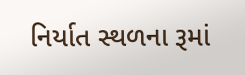નિર્યાત સ્થળના રૂમાં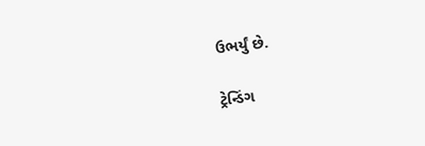ઉભર્યું છે.

ટ્રેન્ડિંગ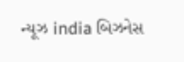ન્યૂઝ india બિઝનેસ